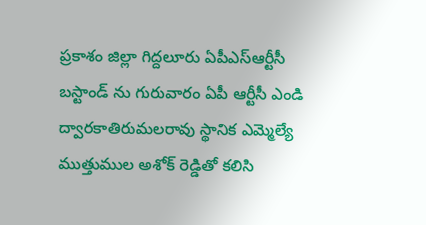ప్రకాశం జిల్లా గిద్దలూరు ఏపీఎస్ఆర్టీసీ బస్టాండ్ ను గురువారం ఏపీ ఆర్టీసీ ఎండి ద్వారకాతిరుమలరావు స్థానిక ఎమ్మెల్యే ముత్తుముల అశోక్ రెడ్డితో కలిసి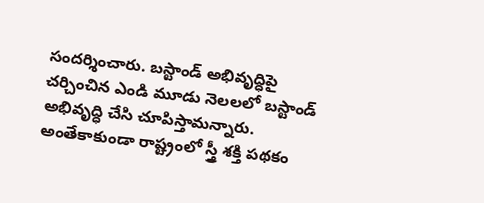సందర్శించారు. బస్టాండ్ అభివృద్ధిపై చర్చించిన ఎండి మూడు నెలలలో బస్టాండ్ అభివృద్ధి చేసి చూపిస్తామన్నారు. అంతేకాకుండా రాష్ట్రంలో స్త్రీ శక్తి పథకం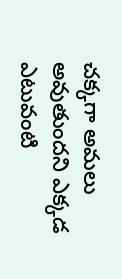చక్కగా అమలు అవుతుందని ఎక్కడ ఎటువంటి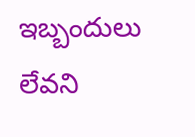ఇబ్బందులు లేవని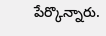పేర్కొన్నారు.